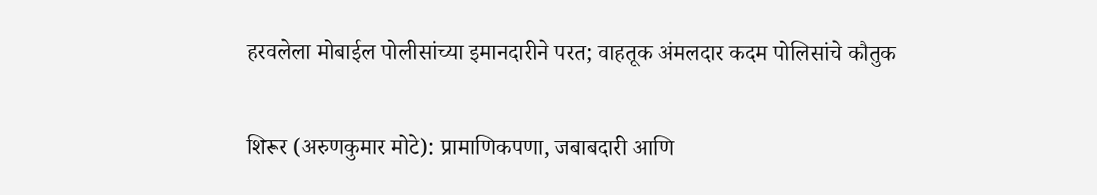हरवलेला मोबाईल पोलीसांच्या इमानदारीने परत; वाहतूक अंमलदार कदम पोलिसांचे कौतुक

शिरूर (अरुणकुमार मोटे): प्रामाणिकपणा, जबाबदारी आणि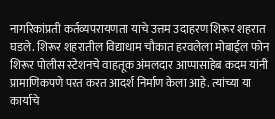नागरिकांप्रती कर्तव्यपरायणता याचे उत्तम उदाहरण शिरूर शहरात घडले. शिरूर शहरातील विद्याधाम चौकात हरवलेला मोबाईल फोन शिरूर पोलीस स्टेशनचे वाहतूक अंमलदार आप्पासाहेब कदम यांनी प्रामाणिकपणे परत करत आदर्श निर्माण केला आहे. त्यांच्या या कार्याचे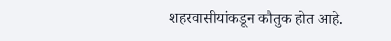शहरवासीयांकडून कौतुक होत आहे.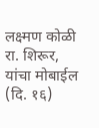लक्ष्मण कोळी रा. शिरूर, यांचा मोबाईल (दि. १६)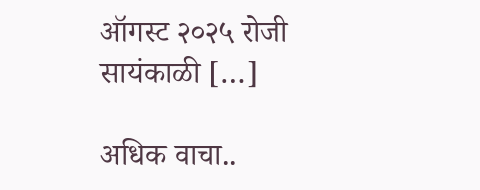ऑगस्ट २०२५ रोजी सायंकाळी […]

अधिक वाचा..